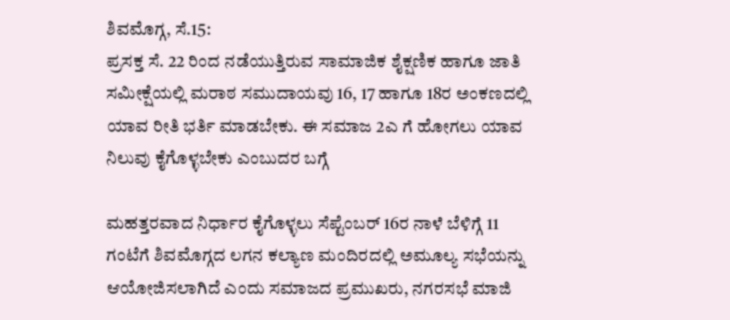ಶಿವಮೊಗ್ಗ, ಸೆ.15:
ಪ್ರಸಕ್ತ ಸೆ. 22 ರಿಂದ ನಡೆಯುತ್ತಿರುವ ಸಾಮಾಜಿಕ ಶೈಕ್ಷಣಿಕ ಹಾಗೂ ಜಾತಿ ಸಮೀಕ್ಷೆಯಲ್ಲಿ ಮರಾಠ ಸಮುದಾಯವು 16, 17 ಹಾಗೂ 18ರ ಅಂಕಣದಲ್ಲಿ ಯಾವ ರೀತಿ ಭರ್ತಿ ಮಾಡಬೇಕು. ಈ ಸಮಾಜ 2ಎ ಗೆ ಹೋಗಲು ಯಾವ ನಿಲುವು ಕೈಗೊಳ್ಳಬೇಕು ಎಂಬುದರ ಬಗ್ಗೆ

ಮಹತ್ತರವಾದ ನಿರ್ಧಾರ ಕೈಗೊಳ್ಳಲು ಸೆಪ್ಟೆಂಬರ್ 16ರ ನಾಳೆ ಬೆಳಿಗ್ಗೆ 11 ಗಂಟೆಗೆ ಶಿವಮೊಗ್ಗದ ಲಗನ ಕಲ್ಯಾಣ ಮಂದಿರದಲ್ಲಿ ಅಮೂಲ್ಯ ಸಭೆಯನ್ನು ಆಯೋಜಿಸಲಾಗಿದೆ ಎಂದು ಸಮಾಜದ ಪ್ರಮುಖರು, ನಗರಸಭೆ ಮಾಜಿ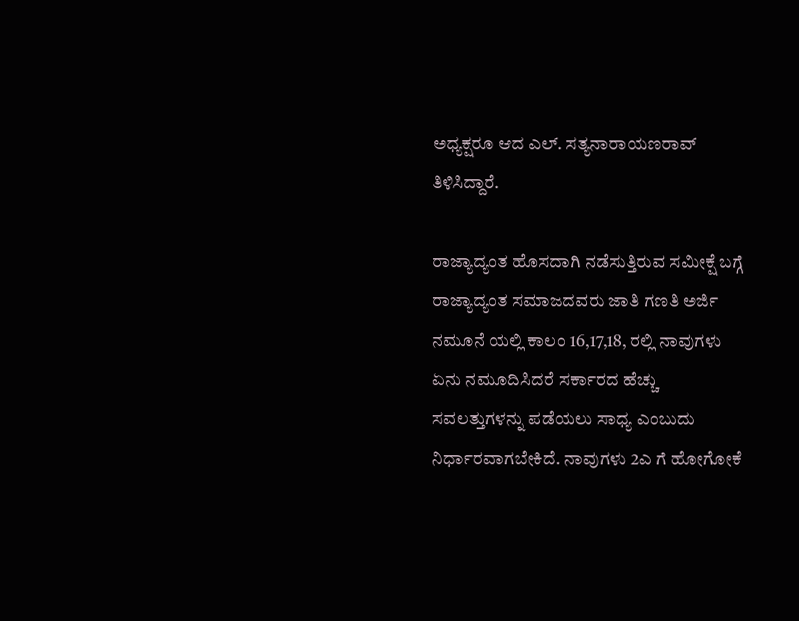ಅಧ್ಯಕ್ಷರೂ ಆದ ಎಲ್. ಸತ್ಯನಾರಾಯಣರಾವ್ ತಿಳಿಸಿದ್ದಾರೆ.

ರಾಜ್ಯಾದ್ಯಂತ ಹೊಸದಾಗಿ ನಡೆಸುತ್ತಿರುವ ಸಮೀಕ್ಷೆ ಬಗ್ಗೆ ರಾಜ್ಯಾದ್ಯಂತ ಸಮಾಜದವರು ಜಾತಿ ಗಣತಿ ಅರ್ಜಿ ನಮೂನೆ ಯಲ್ಲಿ ಕಾಲಂ 16,17,18, ರಲ್ಲಿ ನಾವುಗಳು ಏನು ನಮೂದಿಸಿದರೆ ಸರ್ಕಾರದ ಹೆಚ್ಚು ಸವಲತ್ತುಗಳನ್ನು ಪಡೆಯಲು ಸಾಧ್ಯ ಎಂಬುದು ನಿರ್ಧಾರವಾಗಬೇಕಿದೆ. ನಾವುಗಳು 2ಎ ಗೆ ಹೋಗೋಕೆ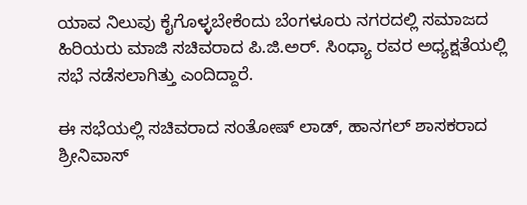ಯಾವ ನಿಲುವು ಕೈಗೊಳ್ಳಬೇಕೆಂದು ಬೆಂಗಳೂರು ನಗರದಲ್ಲಿ ಸಮಾಜದ ಹಿರಿಯರು ಮಾಜಿ ಸಚಿವರಾದ ಪಿ.ಜಿ.ಅರ್. ಸಿಂಧ್ಯಾ ರವರ ಅಧ್ಯಕ್ಷತೆಯಲ್ಲಿ ಸಭೆ ನಡೆಸಲಾಗಿತ್ತು ಎಂದಿದ್ದಾರೆ.

ಈ ಸಭೆಯಲ್ಲಿ ಸಚಿವರಾದ ಸಂತೋಷ್ ಲಾಡ್, ಹಾನಗಲ್ ಶಾಸಕರಾದ ಶ್ರೀನಿವಾಸ್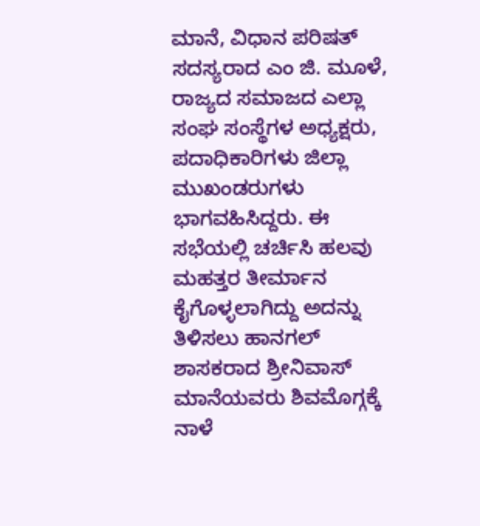ಮಾನೆ, ವಿಧಾನ ಪರಿಷತ್ ಸದಸ್ಯರಾದ ಎಂ ಜಿ. ಮೂಳೆ, ರಾಜ್ಯದ ಸಮಾಜದ ಎಲ್ಲಾ ಸಂಘ ಸಂಸ್ಥೆಗಳ ಅಧ್ಯಕ್ಷರು, ಪದಾಧಿಕಾರಿಗಳು ಜಿಲ್ಲಾ ಮುಖಂಡರುಗಳು ಭಾಗವಹಿಸಿದ್ದರು. ಈ ಸಭೆಯಲ್ಲಿ ಚರ್ಚಿಸಿ ಹಲವು ಮಹತ್ತರ ತೀರ್ಮಾನ ಕೈಗೊಳ್ಳಲಾಗಿದ್ದು ಅದನ್ನು ತಿಳಿಸಲು ಹಾನಗಲ್ ಶಾಸಕರಾದ ಶ್ರೀನಿವಾಸ್ ಮಾನೆಯವರು ಶಿವಮೊಗ್ಗಕ್ಕೆ ನಾಳೆ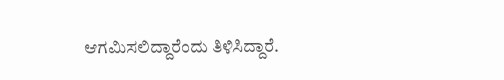ಆಗಮಿಸಲಿದ್ದಾರೆಂದು ತಿಳಿಸಿದ್ದಾರೆ.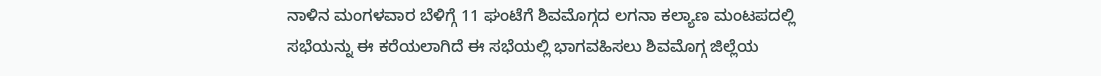ನಾಳಿನ ಮಂಗಳವಾರ ಬೆಳಿಗ್ಗೆ 11 ಘಂಟೆಗೆ ಶಿವಮೊಗ್ಗದ ಲಗನಾ ಕಲ್ಯಾಣ ಮಂಟಪದಲ್ಲಿ ಸಭೆಯನ್ನು ಈ ಕರೆಯಲಾಗಿದೆ ಈ ಸಭೆಯಲ್ಲಿ ಭಾಗವಹಿಸಲು ಶಿವಮೊಗ್ಗ ಜಿಲ್ಲೆಯ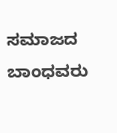ಸಮಾಜದ ಬಾಂಧವರು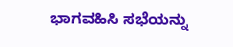ಭಾಗವಹಿಸಿ ಸಭೆಯನ್ನು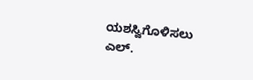ಯಶಸ್ವಿಗೊಳಿಸಲು ಎಲ್.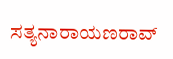ಸತ್ಯನಾರಾಯಣರಾವ್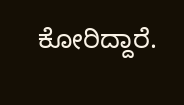ಕೋರಿದ್ದಾರೆ.